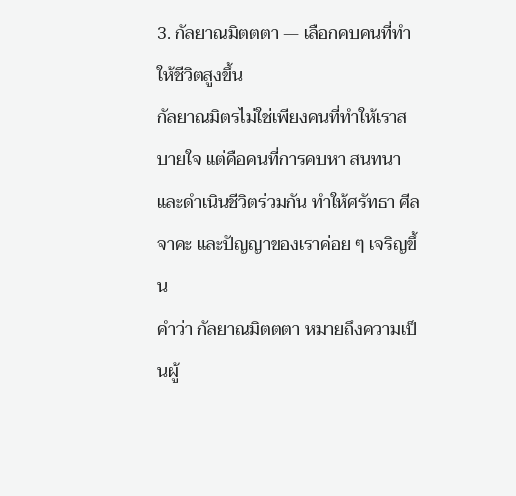3. กัลยาณมิตตตา — เลือกคบคนที่ทำให้ชีวิตสูงขึ้น
กัลยาณมิตรไม่ใช่เพียงคนที่ทำให้เราสบายใจ แต่คือคนที่การคบหา สนทนา และดำเนินชีวิตร่วมกัน ทำให้ศรัทธา ศีล จาคะ และปัญญาของเราค่อย ๆ เจริญขึ้น
คำว่า กัลยาณมิตตตา หมายถึงความเป็นผู้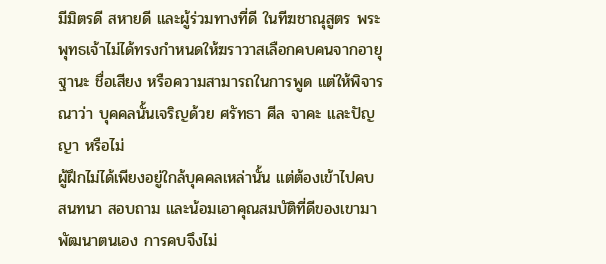มีมิตรดี สหายดี และผู้ร่วมทางที่ดี ในทีฆชาณุสูตร พระพุทธเจ้าไม่ได้ทรงกำหนดให้ฆราวาสเลือกคบคนจากอายุ ฐานะ ชื่อเสียง หรือความสามารถในการพูด แต่ให้พิจารณาว่า บุคคลนั้นเจริญด้วย ศรัทธา ศีล จาคะ และปัญญา หรือไม่
ผู้ฝึกไม่ได้เพียงอยู่ใกล้บุคคลเหล่านั้น แต่ต้องเข้าไปคบ สนทนา สอบถาม และน้อมเอาคุณสมบัติที่ดีของเขามาพัฒนาตนเอง การคบจึงไม่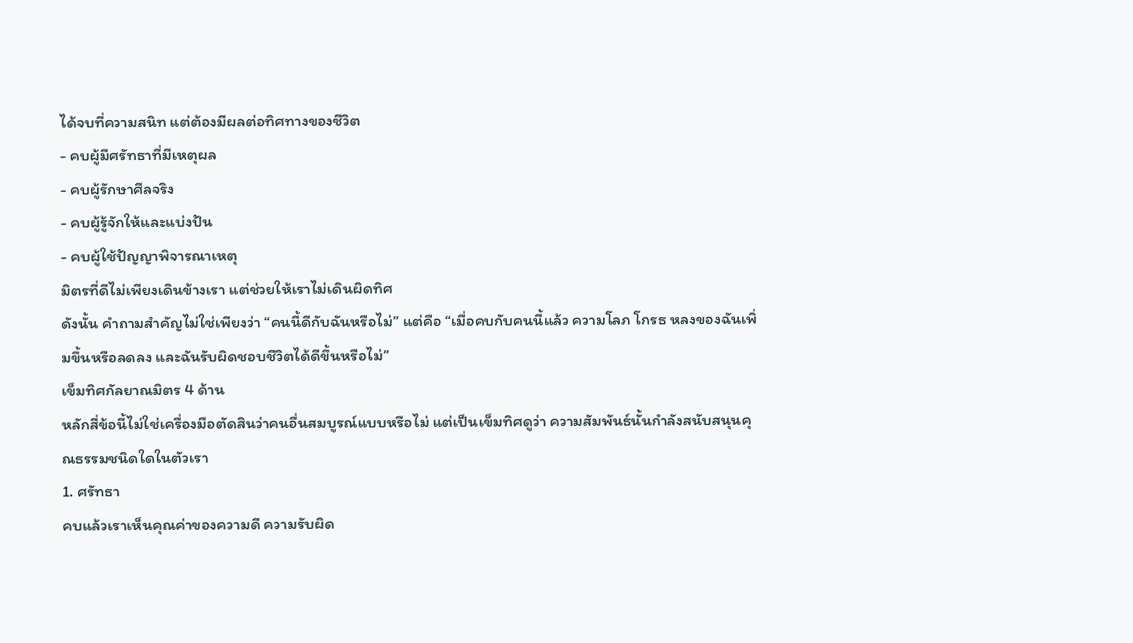ได้จบที่ความสนิท แต่ต้องมีผลต่อทิศทางของชีวิต
- คบผู้มีศรัทธาที่มีเหตุผล
- คบผู้รักษาศีลจริง
- คบผู้รู้จักให้และแบ่งปัน
- คบผู้ใช้ปัญญาพิจารณาเหตุ
มิตรที่ดีไม่เพียงเดินข้างเรา แต่ช่วยให้เราไม่เดินผิดทิศ
ดังนั้น คำถามสำคัญไม่ใช่เพียงว่า “คนนี้ดีกับฉันหรือไม่” แต่คือ “เมื่อคบกับคนนี้แล้ว ความโลภ โกรธ หลงของฉันเพิ่มขึ้นหรือลดลง และฉันรับผิดชอบชีวิตได้ดีขึ้นหรือไม่”
เข็มทิศกัลยาณมิตร 4 ด้าน
หลักสี่ข้อนี้ไม่ใช่เครื่องมือตัดสินว่าคนอื่นสมบูรณ์แบบหรือไม่ แต่เป็นเข็มทิศดูว่า ความสัมพันธ์นั้นกำลังสนับสนุนคุณธรรมชนิดใดในตัวเรา
1. ศรัทธา
คบแล้วเราเห็นคุณค่าของความดี ความรับผิด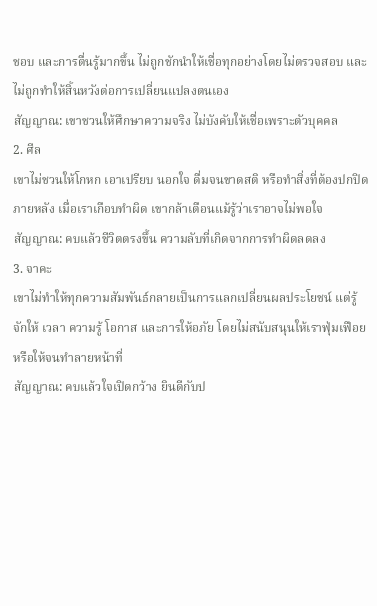ชอบ และการตื่นรู้มากขึ้น ไม่ถูกชักนำให้เชื่อทุกอย่างโดยไม่ตรวจสอบ และไม่ถูกทำให้สิ้นหวังต่อการเปลี่ยนแปลงตนเอง
สัญญาณ: เขาชวนให้ศึกษาความจริง ไม่บังคับให้เชื่อเพราะตัวบุคคล
2. ศีล
เขาไม่ชวนให้โกหก เอาเปรียบ นอกใจ ดื่มจนขาดสติ หรือทำสิ่งที่ต้องปกปิดภายหลัง เมื่อเราเกือบทำผิด เขากล้าเตือนแม้รู้ว่าเราอาจไม่พอใจ
สัญญาณ: คบแล้วชีวิตตรงขึ้น ความลับที่เกิดจากการทำผิดลดลง
3. จาคะ
เขาไม่ทำให้ทุกความสัมพันธ์กลายเป็นการแลกเปลี่ยนผลประโยชน์ แต่รู้จักให้ เวลา ความรู้ โอกาส และการให้อภัย โดยไม่สนับสนุนให้เราฟุ่มเฟือยหรือให้จนทำลายหน้าที่
สัญญาณ: คบแล้วใจเปิดกว้าง ยินดีกับป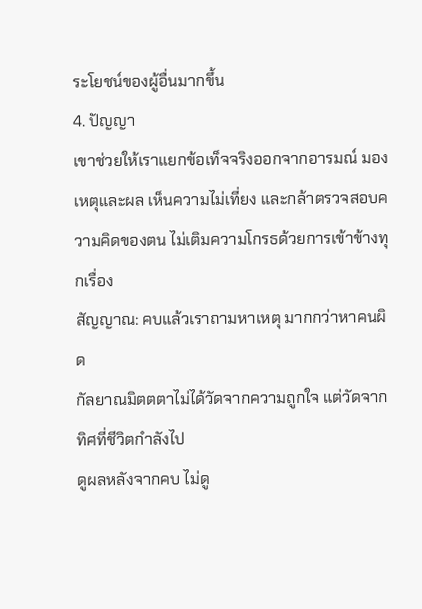ระโยชน์ของผู้อื่นมากขึ้น
4. ปัญญา
เขาช่วยให้เราแยกข้อเท็จจริงออกจากอารมณ์ มองเหตุและผล เห็นความไม่เที่ยง และกล้าตรวจสอบความคิดของตน ไม่เติมความโกรธด้วยการเข้าข้างทุกเรื่อง
สัญญาณ: คบแล้วเราถามหาเหตุ มากกว่าหาคนผิด
กัลยาณมิตตตาไม่ได้วัดจากความถูกใจ แต่วัดจากทิศที่ชีวิตกำลังไป
ดูผลหลังจากคบ ไม่ดู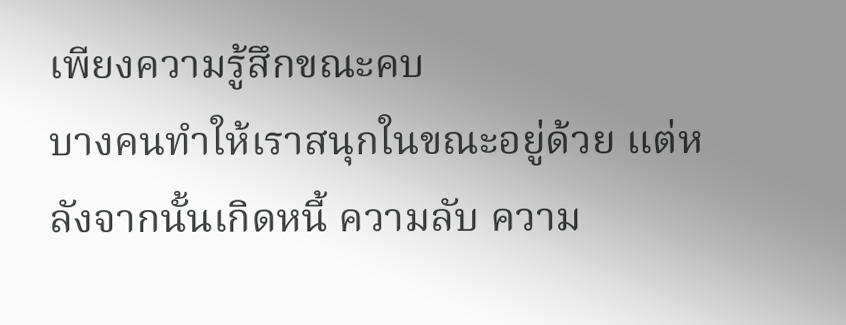เพียงความรู้สึกขณะคบ
บางคนทำให้เราสนุกในขณะอยู่ด้วย แต่หลังจากนั้นเกิดหนี้ ความลับ ความ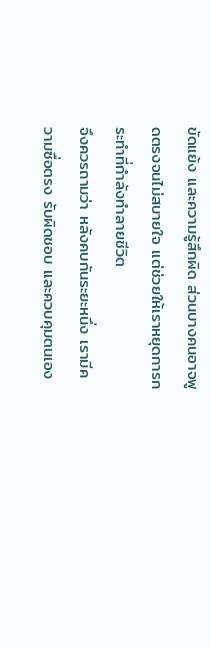ขัดแย้ง และความรู้สึกผิด ส่วนบางคนอาจพูดตรงจนไม่สบายใจ แต่ช่วยให้เราหยุดการกระทำที่กำลังทำลายชีวิต
จึงควรถามว่า หลังคบกันระยะหนึ่ง เรามีความซื่อตรง รับผิดชอบ และควบคุมตนเอง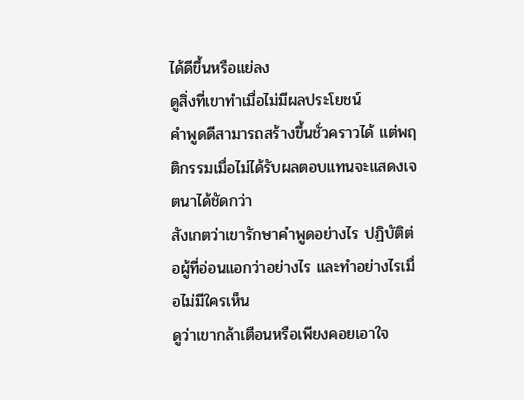ได้ดีขึ้นหรือแย่ลง
ดูสิ่งที่เขาทำเมื่อไม่มีผลประโยชน์
คำพูดดีสามารถสร้างขึ้นชั่วคราวได้ แต่พฤติกรรมเมื่อไม่ได้รับผลตอบแทนจะแสดงเจตนาได้ชัดกว่า
สังเกตว่าเขารักษาคำพูดอย่างไร ปฏิบัติต่อผู้ที่อ่อนแอกว่าอย่างไร และทำอย่างไรเมื่อไม่มีใครเห็น
ดูว่าเขากล้าเตือนหรือเพียงคอยเอาใจ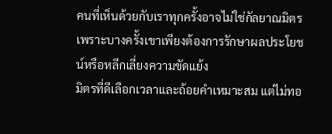คนที่เห็นด้วยกับเราทุกครั้งอาจไม่ใช่กัลยาณมิตร เพราะบางครั้งเขาเพียงต้องการรักษาผลประโยชน์หรือหลีกเลี่ยงความขัดแย้ง
มิตรที่ดีเลือกเวลาและถ้อยคำเหมาะสม แต่ไม่ทอ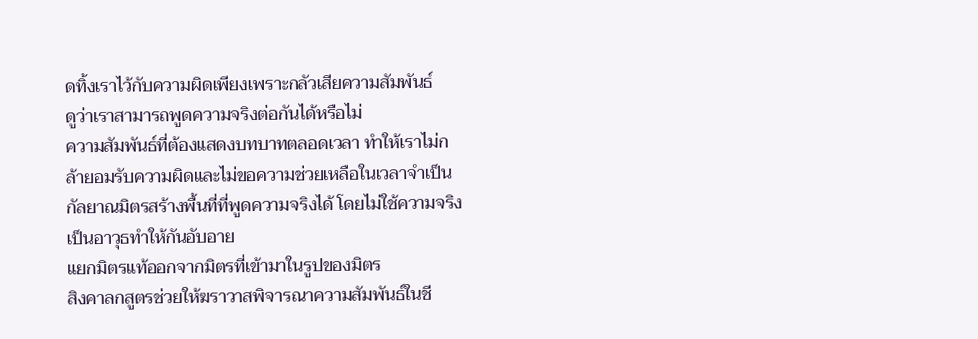ดทิ้งเราไว้กับความผิดเพียงเพราะกลัวเสียความสัมพันธ์
ดูว่าเราสามารถพูดความจริงต่อกันได้หรือไม่
ความสัมพันธ์ที่ต้องแสดงบทบาทตลอดเวลา ทำให้เราไม่กล้ายอมรับความผิดและไม่ขอความช่วยเหลือในเวลาจำเป็น
กัลยาณมิตรสร้างพื้นที่ที่พูดความจริงได้ โดยไม่ใช้ความจริงเป็นอาวุธทำให้กันอับอาย
แยกมิตรแท้ออกจากมิตรที่เข้ามาในรูปของมิตร
สิงคาลกสูตรช่วยให้ฆราวาสพิจารณาความสัมพันธ์ในชี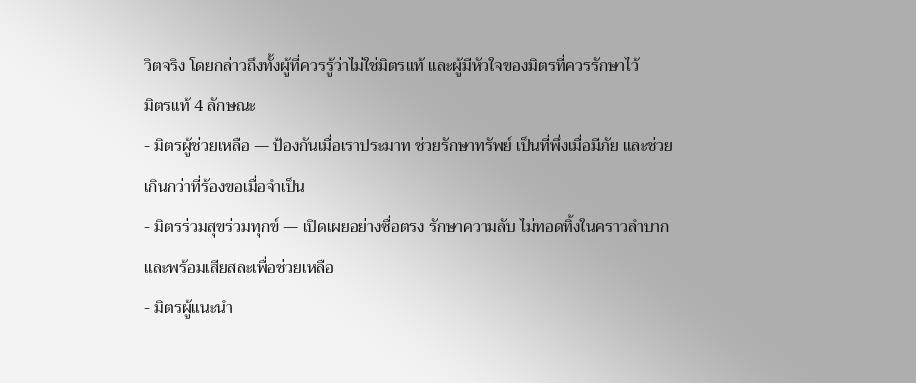วิตจริง โดยกล่าวถึงทั้งผู้ที่ควรรู้ว่าไม่ใช่มิตรแท้ และผู้มีหัวใจของมิตรที่ควรรักษาไว้
มิตรแท้ 4 ลักษณะ
- มิตรผู้ช่วยเหลือ — ป้องกันเมื่อเราประมาท ช่วยรักษาทรัพย์ เป็นที่พึ่งเมื่อมีภัย และช่วยเกินกว่าที่ร้องขอเมื่อจำเป็น
- มิตรร่วมสุขร่วมทุกข์ — เปิดเผยอย่างซื่อตรง รักษาความลับ ไม่ทอดทิ้งในคราวลำบาก และพร้อมเสียสละเพื่อช่วยเหลือ
- มิตรผู้แนะนำ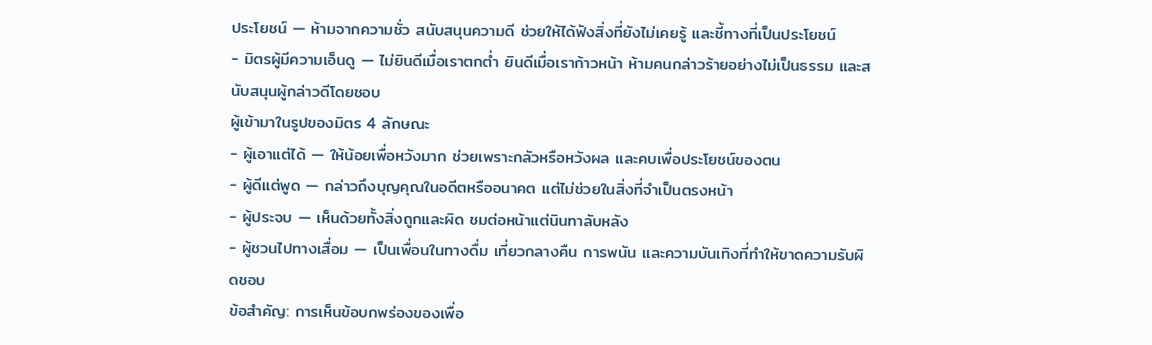ประโยชน์ — ห้ามจากความชั่ว สนับสนุนความดี ช่วยให้ได้ฟังสิ่งที่ยังไม่เคยรู้ และชี้ทางที่เป็นประโยชน์
- มิตรผู้มีความเอ็นดู — ไม่ยินดีเมื่อเราตกต่ำ ยินดีเมื่อเราก้าวหน้า ห้ามคนกล่าวร้ายอย่างไม่เป็นธรรม และสนับสนุนผู้กล่าวดีโดยชอบ
ผู้เข้ามาในรูปของมิตร 4 ลักษณะ
- ผู้เอาแต่ได้ — ให้น้อยเพื่อหวังมาก ช่วยเพราะกลัวหรือหวังผล และคบเพื่อประโยชน์ของตน
- ผู้ดีแต่พูด — กล่าวถึงบุญคุณในอดีตหรืออนาคต แต่ไม่ช่วยในสิ่งที่จำเป็นตรงหน้า
- ผู้ประจบ — เห็นด้วยทั้งสิ่งถูกและผิด ชมต่อหน้าแต่นินทาลับหลัง
- ผู้ชวนไปทางเสื่อม — เป็นเพื่อนในทางดื่ม เที่ยวกลางคืน การพนัน และความบันเทิงที่ทำให้ขาดความรับผิดชอบ
ข้อสำคัญ: การเห็นข้อบกพร่องของเพื่อ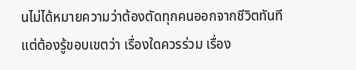นไม่ได้หมายความว่าต้องตัดทุกคนออกจากชีวิตทันที แต่ต้องรู้ขอบเขตว่า เรื่องใดควรร่วม เรื่อง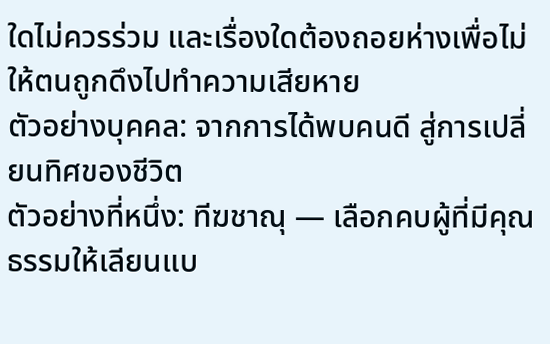ใดไม่ควรร่วม และเรื่องใดต้องถอยห่างเพื่อไม่ให้ตนถูกดึงไปทำความเสียหาย
ตัวอย่างบุคคล: จากการได้พบคนดี สู่การเปลี่ยนทิศของชีวิต
ตัวอย่างที่หนึ่ง: ทีฆชาณุ — เลือกคบผู้ที่มีคุณธรรมให้เลียนแบ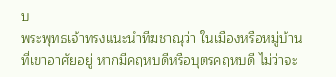บ
พระพุทธเจ้าทรงแนะนำทีฆชาณุว่า ในเมืองหรือหมู่บ้านที่เขาอาศัยอยู่ หากมีคฤหบดีหรือบุตรคฤหบดี ไม่ว่าจะ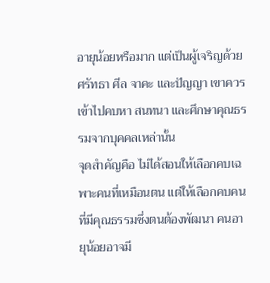อายุน้อยหรือมาก แต่เป็นผู้เจริญด้วยศรัทธา ศีล จาคะ และปัญญา เขาควรเข้าไปคบหา สนทนา และศึกษาคุณธรรมจากบุคคลเหล่านั้น
จุดสำคัญคือ ไม่ได้สอนให้เลือกคบเฉพาะคนที่เหมือนตน แต่ให้เลือกคบคนที่มีคุณธรรมซึ่งตนต้องพัฒนา คนอายุน้อยอาจมี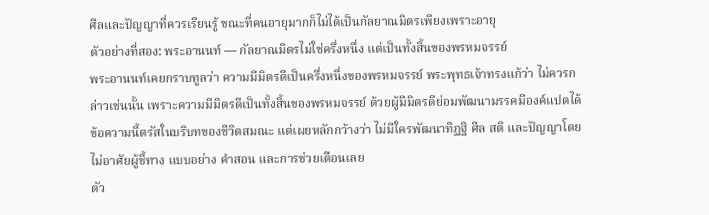ศีลและปัญญาที่ควรเรียนรู้ ขณะที่คนอายุมากก็ไม่ได้เป็นกัลยาณมิตรเพียงเพราะอายุ
ตัวอย่างที่สอง: พระอานนท์ — กัลยาณมิตรไม่ใช่ครึ่งหนึ่ง แต่เป็นทั้งสิ้นของพรหมจรรย์
พระอานนท์เคยกราบทูลว่า ความมีมิตรดีเป็นครึ่งหนึ่งของพรหมจรรย์ พระพุทธเจ้าทรงแก้ว่า ไม่ควรกล่าวเช่นนั้น เพราะความมีมิตรดีเป็นทั้งสิ้นของพรหมจรรย์ ด้วยผู้มีมิตรดีย่อมพัฒนามรรคมีองค์แปดได้
ข้อความนี้ตรัสในบริบทของชีวิตสมณะ แต่เผยหลักกว้างว่า ไม่มีใครพัฒนาทิฏฐิ ศีล สติ และปัญญาโดยไม่อาศัยผู้ชี้ทาง แบบอย่าง คำสอน และการช่วยเตือนเลย
ตัว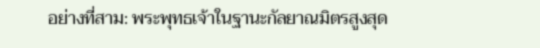อย่างที่สาม: พระพุทธเจ้าในฐานะกัลยาณมิตรสูงสุด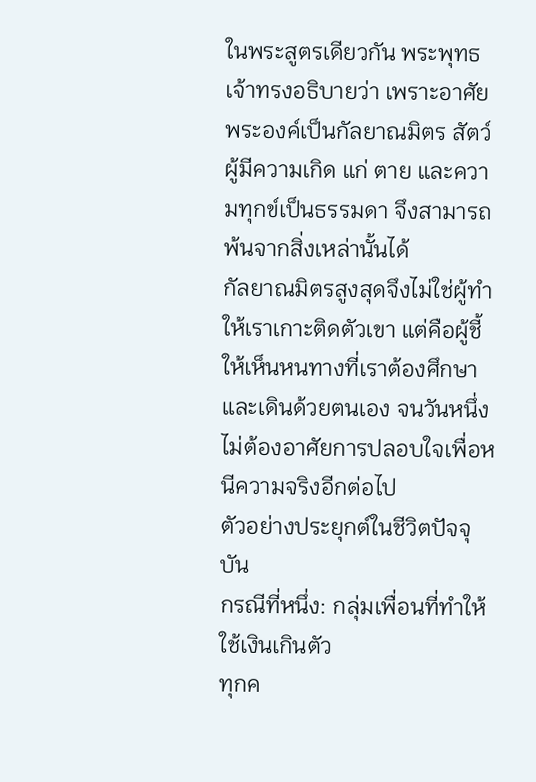ในพระสูตรเดียวกัน พระพุทธเจ้าทรงอธิบายว่า เพราะอาศัยพระองค์เป็นกัลยาณมิตร สัตว์ผู้มีความเกิด แก่ ตาย และความทุกข์เป็นธรรมดา จึงสามารถพ้นจากสิ่งเหล่านั้นได้
กัลยาณมิตรสูงสุดจึงไม่ใช่ผู้ทำให้เราเกาะติดตัวเขา แต่คือผู้ชี้ให้เห็นหนทางที่เราต้องศึกษาและเดินด้วยตนเอง จนวันหนึ่งไม่ต้องอาศัยการปลอบใจเพื่อหนีความจริงอีกต่อไป
ตัวอย่างประยุกต์ในชีวิตปัจจุบัน
กรณีที่หนึ่ง: กลุ่มเพื่อนที่ทำให้ใช้เงินเกินตัว
ทุกค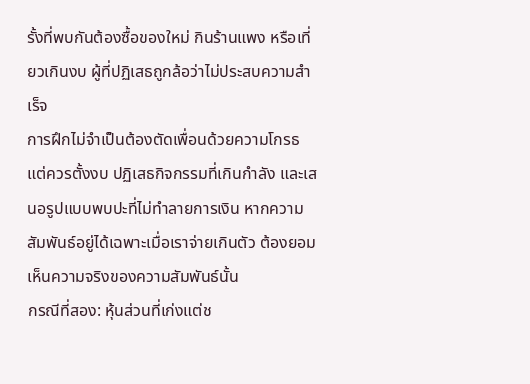รั้งที่พบกันต้องซื้อของใหม่ กินร้านแพง หรือเที่ยวเกินงบ ผู้ที่ปฏิเสธถูกล้อว่าไม่ประสบความสำเร็จ
การฝึกไม่จำเป็นต้องตัดเพื่อนด้วยความโกรธ แต่ควรตั้งงบ ปฏิเสธกิจกรรมที่เกินกำลัง และเสนอรูปแบบพบปะที่ไม่ทำลายการเงิน หากความสัมพันธ์อยู่ได้เฉพาะเมื่อเราจ่ายเกินตัว ต้องยอมเห็นความจริงของความสัมพันธ์นั้น
กรณีที่สอง: หุ้นส่วนที่เก่งแต่ช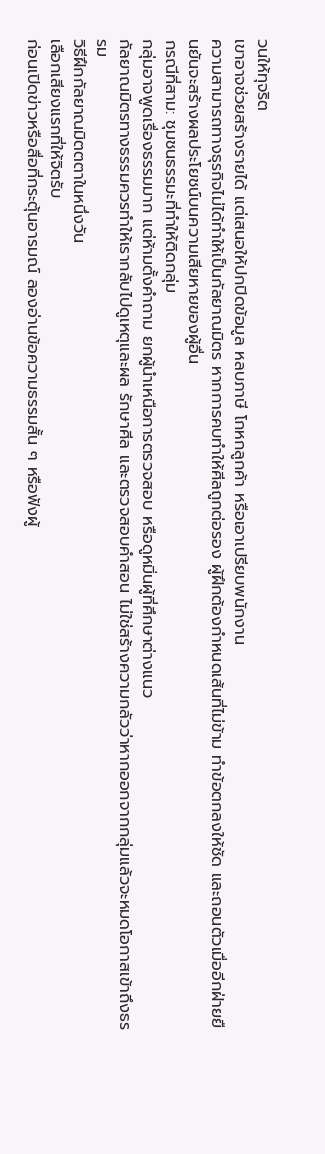วนให้ทุจริต
เขาอาจช่วยสร้างรายได้ แต่เสนอให้ปกปิดข้อมูล หลบภาษี โกหกลูกค้า หรือเอาเปรียบพนักงาน
ความสามารถทางธุรกิจไม่ได้ทำให้เป็นกัลยาณมิตร หากการคบทำให้ศีลถูกต่อรอง ผู้ฝึกต้องกำหนดเส้นที่ไม่ข้าม ทำข้อตกลงให้ชัด และถอนตัวเมื่ออีกฝ่ายยืนยันจะสร้างผลประโยชน์บนความเสียหายของผู้อื่น
กรณีที่สาม: ชุมชนธรรมะที่ทำให้ติดกลุ่ม
กลุ่มอาจพูดเรื่องธรรมมาก แต่ห้ามตั้งคำถาม ยกผู้นำเหนือการตรวจสอบ หรือดูหมิ่นผู้ที่ศึกษาต่างแนว
กัลยาณมิตรทางธรรมควรทำให้เรากลับไปดูเหตุและผล รักษาศีล และตรวจสอบคำสอน ไม่ใช่สร้างความกลัวว่าหากออกจากกลุ่มแล้วจะหมดโอกาสเข้าถึงธรรม
วิธีฝึกกัลยาณมิตตตาในหนึ่งวัน
เลือกเสียงแรกที่ให้จิตรับ
ก่อนเปิดข่าวหรือสื่อที่กระตุ้นอารมณ์ ลองอ่านข้อความธรรมสั้น ๆ หรือฟังผู้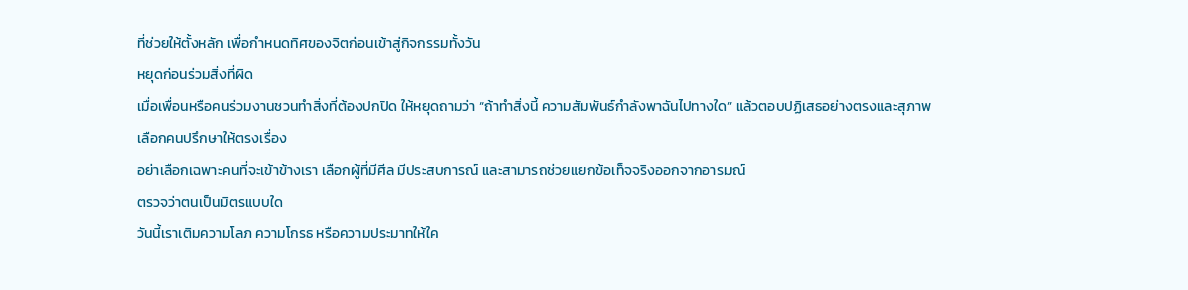ที่ช่วยให้ตั้งหลัก เพื่อกำหนดทิศของจิตก่อนเข้าสู่กิจกรรมทั้งวัน
หยุดก่อนร่วมสิ่งที่ผิด
เมื่อเพื่อนหรือคนร่วมงานชวนทำสิ่งที่ต้องปกปิด ให้หยุดถามว่า “ถ้าทำสิ่งนี้ ความสัมพันธ์กำลังพาฉันไปทางใด” แล้วตอบปฏิเสธอย่างตรงและสุภาพ
เลือกคนปรึกษาให้ตรงเรื่อง
อย่าเลือกเฉพาะคนที่จะเข้าข้างเรา เลือกผู้ที่มีศีล มีประสบการณ์ และสามารถช่วยแยกข้อเท็จจริงออกจากอารมณ์
ตรวจว่าตนเป็นมิตรแบบใด
วันนี้เราเติมความโลภ ความโกรธ หรือความประมาทให้ใค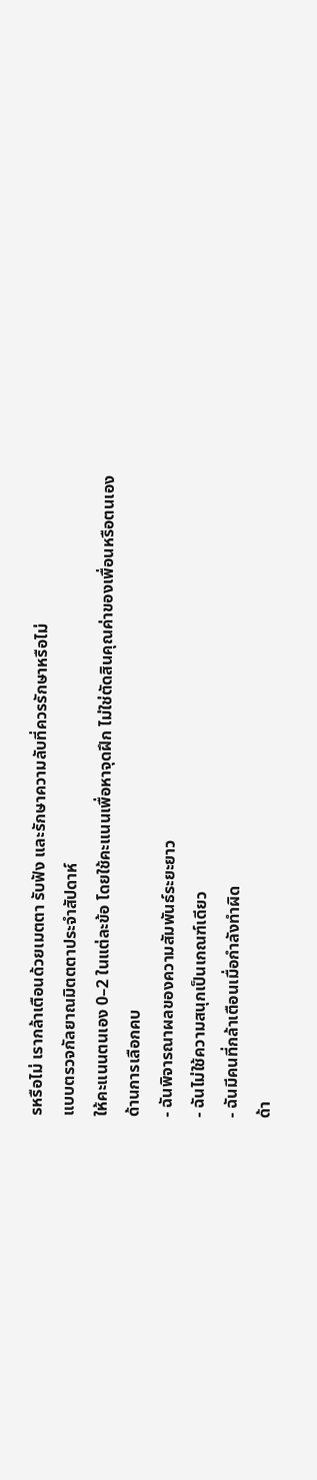รหรือไม่ เรากล้าเตือนด้วยเมตตา รับฟัง และรักษาความลับที่ควรรักษาหรือไม่
แบบตรวจกัลยาณมิตตตาประจำสัปดาห์
ให้คะแนนตนเอง 0–2 ในแต่ละข้อ โดยใช้คะแนนเพื่อหาจุดฝึก ไม่ใช่ตัดสินคุณค่าของเพื่อนหรือตนเอง
ด้านการเลือกคบ
- ฉันพิจารณาผลของความสัมพันธ์ระยะยาว
- ฉันไม่ใช้ความสนุกเป็นเกณฑ์เดียว
- ฉันมีคนที่กล้าเตือนเมื่อกำลังทำผิด
ด้า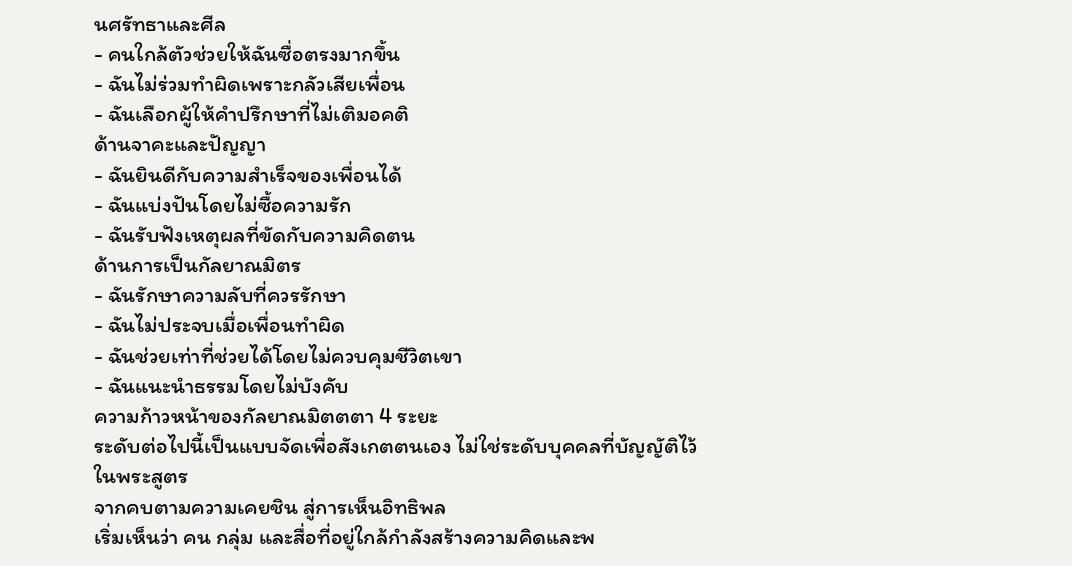นศรัทธาและศีล
- คนใกล้ตัวช่วยให้ฉันซื่อตรงมากขึ้น
- ฉันไม่ร่วมทำผิดเพราะกลัวเสียเพื่อน
- ฉันเลือกผู้ให้คำปรึกษาที่ไม่เติมอคติ
ด้านจาคะและปัญญา
- ฉันยินดีกับความสำเร็จของเพื่อนได้
- ฉันแบ่งปันโดยไม่ซื้อความรัก
- ฉันรับฟังเหตุผลที่ขัดกับความคิดตน
ด้านการเป็นกัลยาณมิตร
- ฉันรักษาความลับที่ควรรักษา
- ฉันไม่ประจบเมื่อเพื่อนทำผิด
- ฉันช่วยเท่าที่ช่วยได้โดยไม่ควบคุมชีวิตเขา
- ฉันแนะนำธรรมโดยไม่บังคับ
ความก้าวหน้าของกัลยาณมิตตตา 4 ระยะ
ระดับต่อไปนี้เป็นแบบจัดเพื่อสังเกตตนเอง ไม่ใช่ระดับบุคคลที่บัญญัติไว้ในพระสูตร
จากคบตามความเคยชิน สู่การเห็นอิทธิพล
เริ่มเห็นว่า คน กลุ่ม และสื่อที่อยู่ใกล้กำลังสร้างความคิดและพ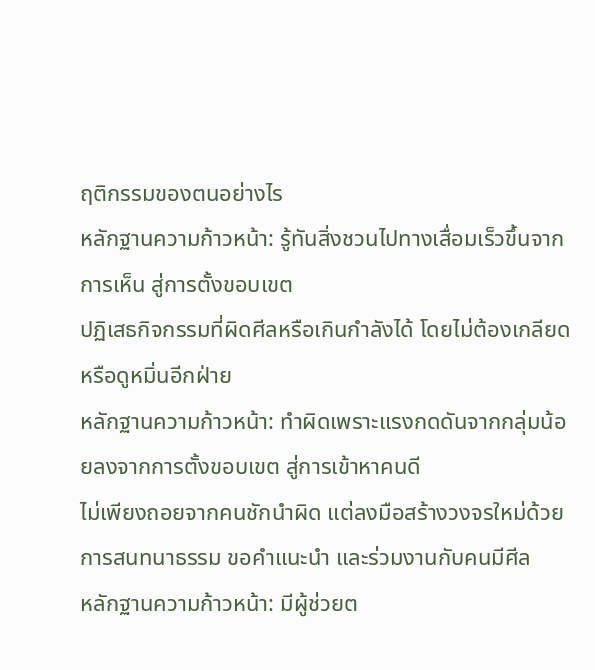ฤติกรรมของตนอย่างไร
หลักฐานความก้าวหน้า: รู้ทันสิ่งชวนไปทางเสื่อมเร็วขึ้นจากการเห็น สู่การตั้งขอบเขต
ปฏิเสธกิจกรรมที่ผิดศีลหรือเกินกำลังได้ โดยไม่ต้องเกลียดหรือดูหมิ่นอีกฝ่าย
หลักฐานความก้าวหน้า: ทำผิดเพราะแรงกดดันจากกลุ่มน้อยลงจากการตั้งขอบเขต สู่การเข้าหาคนดี
ไม่เพียงถอยจากคนชักนำผิด แต่ลงมือสร้างวงจรใหม่ด้วยการสนทนาธรรม ขอคำแนะนำ และร่วมงานกับคนมีศีล
หลักฐานความก้าวหน้า: มีผู้ช่วยต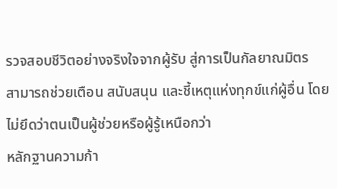รวจสอบชีวิตอย่างจริงใจจากผู้รับ สู่การเป็นกัลยาณมิตร
สามารถช่วยเตือน สนับสนุน และชี้เหตุแห่งทุกข์แก่ผู้อื่น โดยไม่ยึดว่าตนเป็นผู้ช่วยหรือผู้รู้เหนือกว่า
หลักฐานความก้า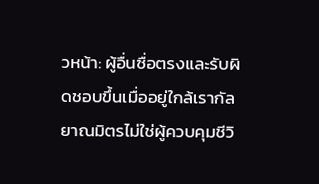วหน้า: ผู้อื่นซื่อตรงและรับผิดชอบขึ้นเมื่ออยู่ใกล้เรากัลยาณมิตรไม่ใช่ผู้ควบคุมชีวิ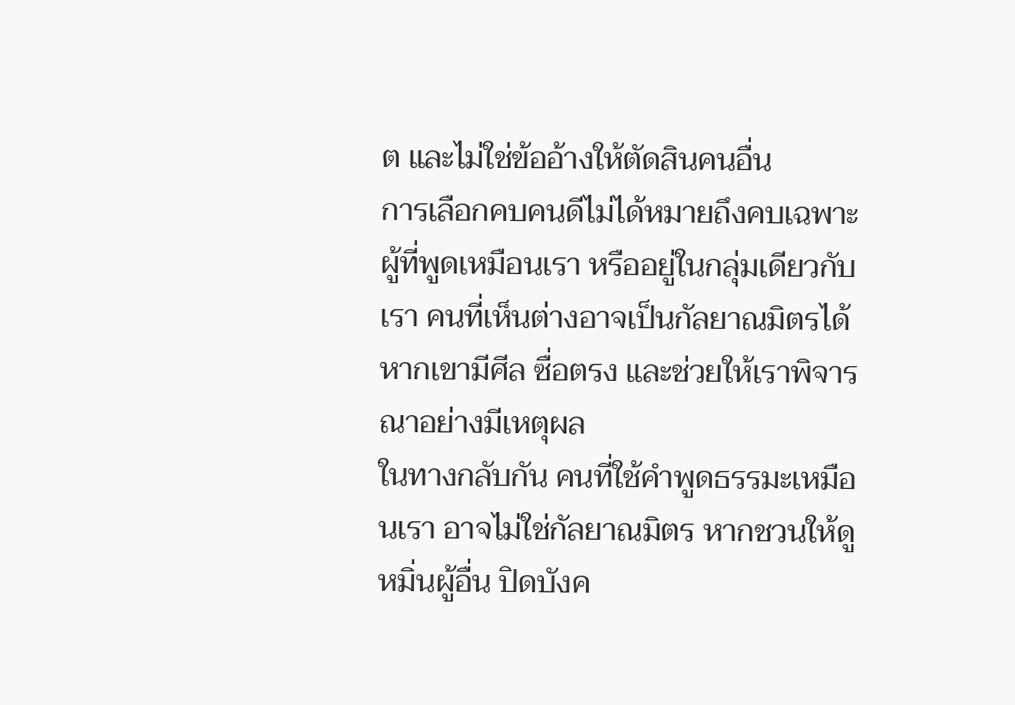ต และไม่ใช่ข้ออ้างให้ตัดสินคนอื่น
การเลือกคบคนดีไม่ได้หมายถึงคบเฉพาะผู้ที่พูดเหมือนเรา หรืออยู่ในกลุ่มเดียวกับเรา คนที่เห็นต่างอาจเป็นกัลยาณมิตรได้ หากเขามีศีล ซื่อตรง และช่วยให้เราพิจารณาอย่างมีเหตุผล
ในทางกลับกัน คนที่ใช้คำพูดธรรมะเหมือนเรา อาจไม่ใช่กัลยาณมิตร หากชวนให้ดูหมิ่นผู้อื่น ปิดบังค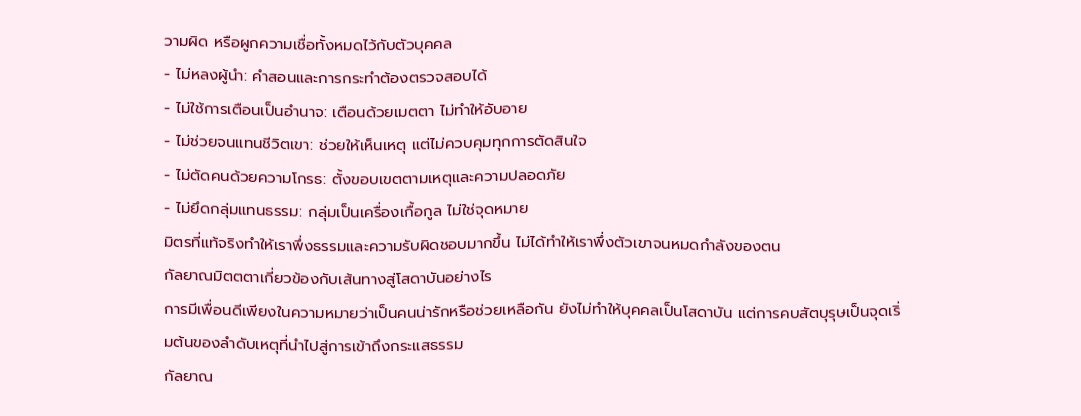วามผิด หรือผูกความเชื่อทั้งหมดไว้กับตัวบุคคล
- ไม่หลงผู้นำ: คำสอนและการกระทำต้องตรวจสอบได้
- ไม่ใช้การเตือนเป็นอำนาจ: เตือนด้วยเมตตา ไม่ทำให้อับอาย
- ไม่ช่วยจนแทนชีวิตเขา: ช่วยให้เห็นเหตุ แต่ไม่ควบคุมทุกการตัดสินใจ
- ไม่ตัดคนด้วยความโกรธ: ตั้งขอบเขตตามเหตุและความปลอดภัย
- ไม่ยึดกลุ่มแทนธรรม: กลุ่มเป็นเครื่องเกื้อกูล ไม่ใช่จุดหมาย
มิตรที่แท้จริงทำให้เราพึ่งธรรมและความรับผิดชอบมากขึ้น ไม่ได้ทำให้เราพึ่งตัวเขาจนหมดกำลังของตน
กัลยาณมิตตตาเกี่ยวข้องกับเส้นทางสู่โสดาบันอย่างไร
การมีเพื่อนดีเพียงในความหมายว่าเป็นคนน่ารักหรือช่วยเหลือกัน ยังไม่ทำให้บุคคลเป็นโสดาบัน แต่การคบสัตบุรุษเป็นจุดเริ่มต้นของลำดับเหตุที่นำไปสู่การเข้าถึงกระแสธรรม
กัลยาณ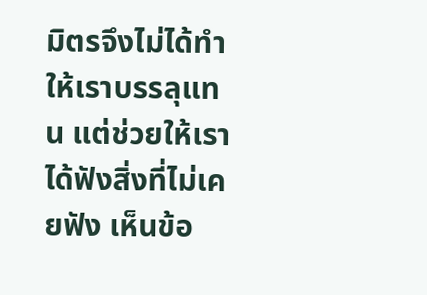มิตรจึงไม่ได้ทำให้เราบรรลุแทน แต่ช่วยให้เราได้ฟังสิ่งที่ไม่เคยฟัง เห็นข้อ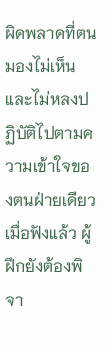ผิดพลาดที่ตนมองไม่เห็น และไม่หลงปฏิบัติไปตามความเข้าใจของตนฝ่ายเดียว
เมื่อฟังแล้ว ผู้ฝึกยังต้องพิจา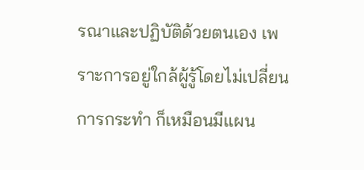รณาและปฏิบัติด้วยตนเอง เพราะการอยู่ใกล้ผู้รู้โดยไม่เปลี่ยนการกระทำ ก็เหมือนมีแผน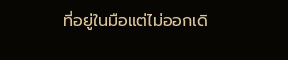ที่อยู่ในมือแต่ไม่ออกเดิ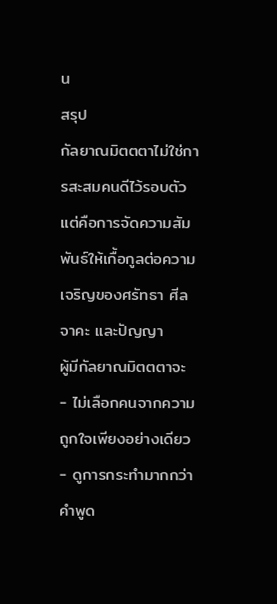น
สรุป
กัลยาณมิตตตาไม่ใช่การสะสมคนดีไว้รอบตัว แต่คือการจัดความสัมพันธ์ให้เกื้อกูลต่อความเจริญของศรัทธา ศีล จาคะ และปัญญา
ผู้มีกัลยาณมิตตตาจะ
- ไม่เลือกคนจากความถูกใจเพียงอย่างเดียว
- ดูการกระทำมากกว่าคำพูด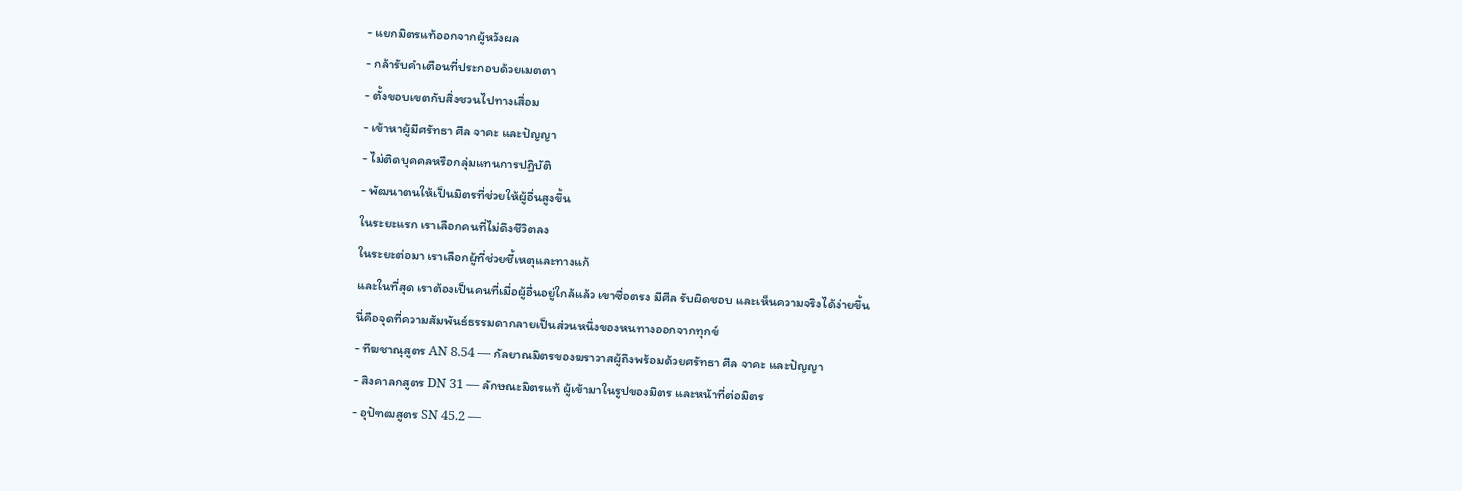- แยกมิตรแท้ออกจากผู้หวังผล
- กล้ารับคำเตือนที่ประกอบด้วยเมตตา
- ตั้งขอบเขตกับสิ่งชวนไปทางเสื่อม
- เข้าหาผู้มีศรัทธา ศีล จาคะ และปัญญา
- ไม่ติดบุคคลหรือกลุ่มแทนการปฏิบัติ
- พัฒนาตนให้เป็นมิตรที่ช่วยให้ผู้อื่นสูงขึ้น
ในระยะแรก เราเลือกคนที่ไม่ดึงชีวิตลง
ในระยะต่อมา เราเลือกผู้ที่ช่วยชี้เหตุและทางแก้
และในที่สุด เราต้องเป็นคนที่เมื่อผู้อื่นอยู่ใกล้แล้ว เขาซื่อตรง มีศีล รับผิดชอบ และเห็นความจริงได้ง่ายขึ้น
นี่คือจุดที่ความสัมพันธ์ธรรมดากลายเป็นส่วนหนึ่งของหนทางออกจากทุกข์
- ทีฆชาณุสูตร AN 8.54 — กัลยาณมิตรของฆราวาสผู้ถึงพร้อมด้วยศรัทธา ศีล จาคะ และปัญญา
- สิงคาลกสูตร DN 31 — ลักษณะมิตรแท้ ผู้เข้ามาในรูปของมิตร และหน้าที่ต่อมิตร
- อุปัฑฒสูตร SN 45.2 —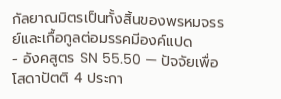กัลยาณมิตรเป็นทั้งสิ้นของพรหมจรรย์และเกื้อกูลต่อมรรคมีองค์แปด
- อังคสูตร SN 55.50 — ปัจจัยเพื่อโสดาปัตติ 4 ประกา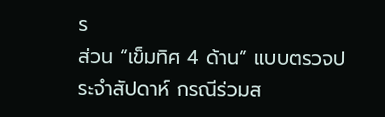ร
ส่วน “เข็มทิศ 4 ด้าน” แบบตรวจประจำสัปดาห์ กรณีร่วมส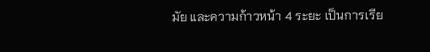มัย และความก้าวหน้า 4 ระยะ เป็นการเรีย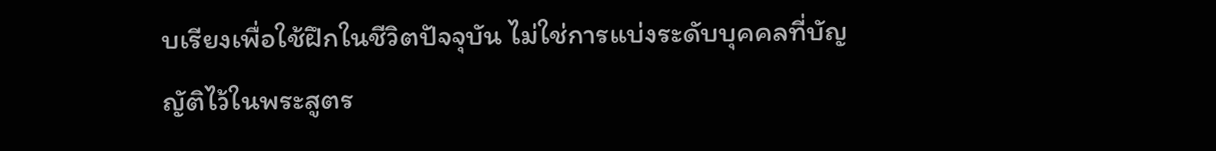บเรียงเพื่อใช้ฝึกในชีวิตปัจจุบัน ไม่ใช่การแบ่งระดับบุคคลที่บัญญัติไว้ในพระสูตร